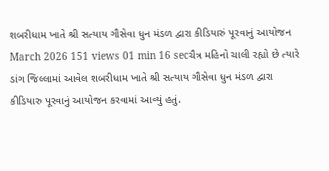શબરીધામ ખાતે શ્રી સત્યાય ગૌસેવા ધુન મંડળ દ્વારા કીડિયારું પૂરવાનું આયોજન
March 2026 151 views 01 min 16 secચૈત્ર મહિનો ચાલી રહ્યો છે ત્યારે ડાંગ જિલ્લામાં આવેલ શબરીધામ ખાતે શ્રી સત્યાય ગૌસેવા ધુન મંડળ દ્વારા કીડિયારુ પૂરવાનું આયોજન કરવામાં આવ્યું હતું.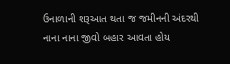ઉનાળાની શરૂઆત થતા જ જમીનની અંદરથી નાના નાના જીવો બહાર આવતા હોય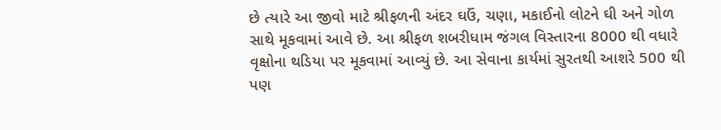છે ત્યારે આ જીવો માટે શ્રીફળની અંદર ઘઉં, ચણા, મકાઈનો લોટને ઘી અને ગોળ સાથે મૂકવામાં આવે છે. આ શ્રીફળ શબરીધામ જંગલ વિસ્તારના 8000 થી વધારે વૃક્ષોના થડિયા પર મૂકવામાં આવ્યું છે. આ સેવાના કાર્યમાં સુરતથી આશરે 500 થી પણ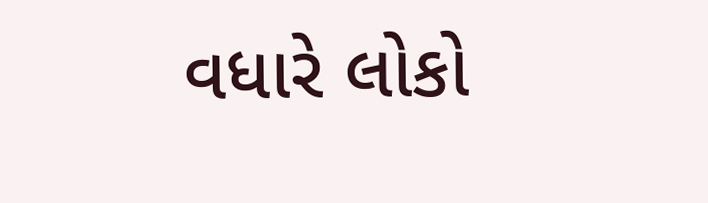વધારે લોકો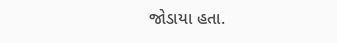જોડાયા હતા.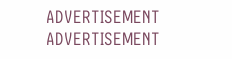ADVERTISEMENT
ADVERTISEMENT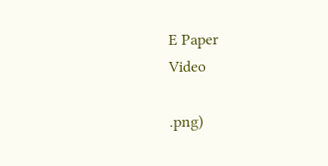E Paper
Video

.png)